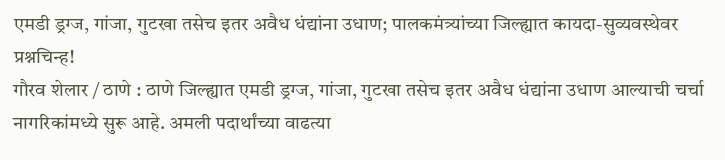एमडी ड्रग्ज, गांजा, गुटखा तसेच इतर अवैध धंद्यांना उधाण; पालकमंत्र्यांच्या जिल्ह्यात कायदा-सुव्यवस्थेवर प्रश्नचिन्ह!
गौरव शेलार / ठाणे : ठाणे जिल्ह्यात एमडी ड्रग्ज, गांजा, गुटखा तसेच इतर अवैध धंद्यांना उधाण आल्याची चर्चा नागरिकांमध्ये सुरू आहे. अमली पदार्थांच्या वाढत्या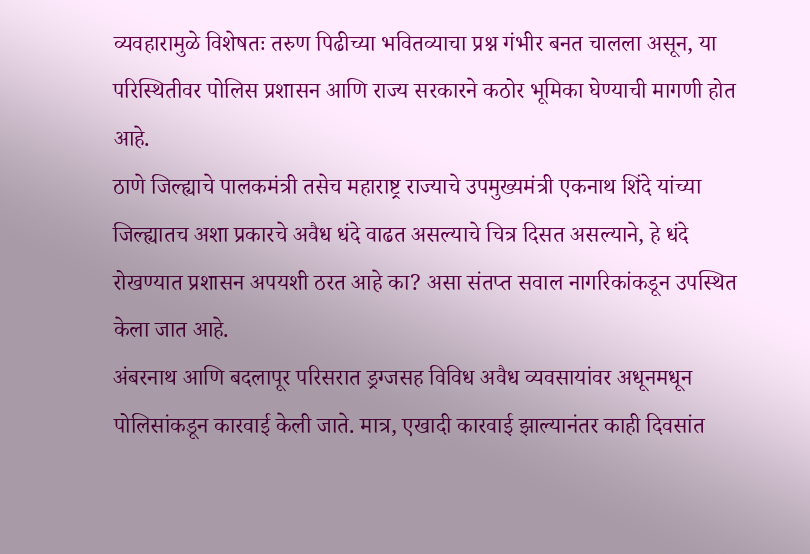व्यवहारामुळे विशेषतः तरुण पिढीच्या भवितव्याचा प्रश्न गंभीर बनत चालला असून, या परिस्थितीवर पोलिस प्रशासन आणि राज्य सरकारने कठोर भूमिका घेण्याची मागणी होत आहे.
ठाणे जिल्ह्याचे पालकमंत्री तसेच महाराष्ट्र राज्याचे उपमुख्यमंत्री एकनाथ शिंदे यांच्या जिल्ह्यातच अशा प्रकारचे अवैध धंदे वाढत असल्याचे चित्र दिसत असल्याने, हे धंदे रोखण्यात प्रशासन अपयशी ठरत आहे का? असा संतप्त सवाल नागरिकांकडून उपस्थित केला जात आहे.
अंबरनाथ आणि बदलापूर परिसरात ड्रग्जसह विविध अवैध व्यवसायांवर अधूनमधून पोलिसांकडून कारवाई केली जाते. मात्र, एखादी कारवाई झाल्यानंतर काही दिवसांत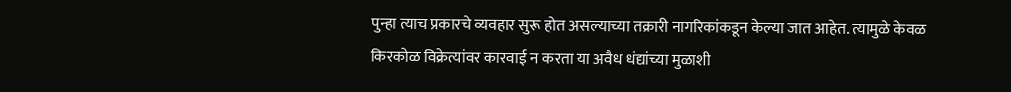पुन्हा त्याच प्रकारचे व्यवहार सुरू होत असल्याच्या तक्रारी नागरिकांकडून केल्या जात आहेत. त्यामुळे केवळ किरकोळ विक्रेत्यांवर कारवाई न करता या अवैध धंद्यांच्या मुळाशी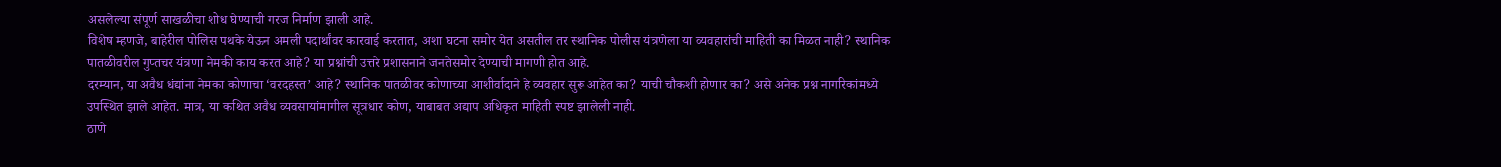असलेल्या संपूर्ण साखळीचा शोध घेण्याची गरज निर्माण झाली आहे.
विशेष म्हणजे, बाहेरील पोलिस पथके येऊन अमली पदार्थांवर कारवाई करतात, अशा घटना समोर येत असतील तर स्थानिक पोलीस यंत्रणेला या व्यवहारांची माहिती का मिळत नाही? स्थानिक पातळीवरील गुप्तचर यंत्रणा नेमकी काय करत आहे? या प्रश्नांची उत्तरे प्रशासनाने जनतेसमोर देण्याची मागणी होत आहे.
दरम्यान, या अवैध धंद्यांना नेमका कोणाचा ‘वरदहस्त’ आहे? स्थानिक पातळीवर कोणाच्या आशीर्वादाने हे व्यवहार सुरू आहेत का? याची चौकशी होणार का? असे अनेक प्रश्न नागरिकांमध्ये उपस्थित झाले आहेत. मात्र, या कथित अवैध व्यवसायांमागील सूत्रधार कोण, याबाबत अद्याप अधिकृत माहिती स्पष्ट झालेली नाही.
ठाणे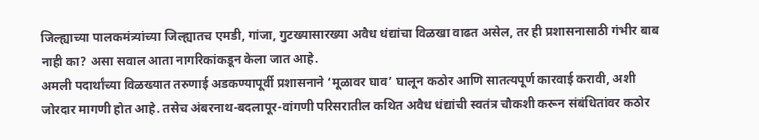जिल्ह्याच्या पालकमंत्र्यांच्या जिल्ह्यातच एमडी, गांजा, गुटख्यासारख्या अवैध धंद्यांचा विळखा वाढत असेल, तर ही प्रशासनासाठी गंभीर बाब नाही का? असा सवाल आता नागरिकांकडून केला जात आहे.
अमली पदार्थांच्या विळख्यात तरुणाई अडकण्यापूर्वी प्रशासनाने ‘मूळावर घाव’ घालून कठोर आणि सातत्यपूर्ण कारवाई करावी, अशी जोरदार मागणी होत आहे. तसेच अंबरनाथ-बदलापूर-वांगणी परिसरातील कथित अवैध धंद्यांची स्वतंत्र चौकशी करून संबंधितांवर कठोर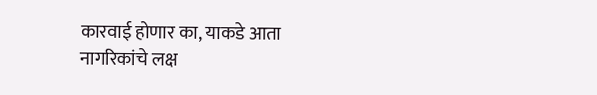कारवाई होणार का, याकडे आता नागरिकांचे लक्ष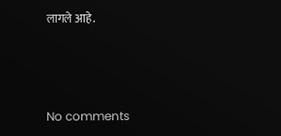लागले आहे.



No comments